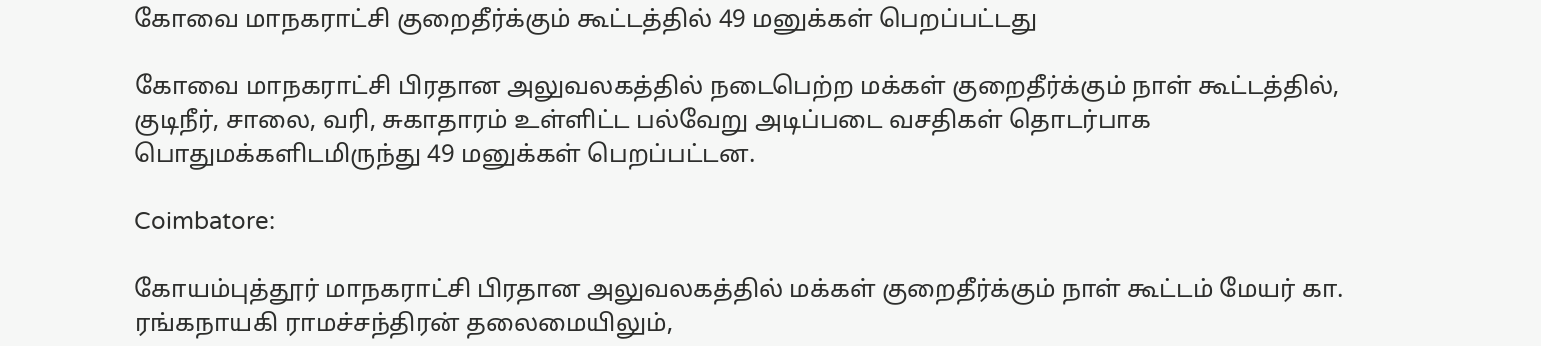கோவை மாநகராட்சி குறைதீர்க்கும் கூட்டத்தில் 49 மனுக்கள் பெறப்பட்டது

கோவை மாநகராட்சி பிரதான அலுவலகத்தில் நடைபெற்ற மக்கள் குறைதீர்க்கும் நாள் கூட்டத்தில், குடிநீர், சாலை, வரி, சுகாதாரம் உள்ளிட்ட பல்வேறு அடிப்படை வசதிகள் தொடர்பாக பொதுமக்களிடமிருந்து 49 மனுக்கள் பெறப்பட்டன.

Coimbatore:

கோயம்புத்தூர் மாநகராட்சி பிரதான அலுவலகத்தில் மக்கள் குறைதீர்க்கும் நாள் கூட்டம் மேயர் கா. ரங்கநாயகி ராமச்சந்திரன் தலைமையிலும்,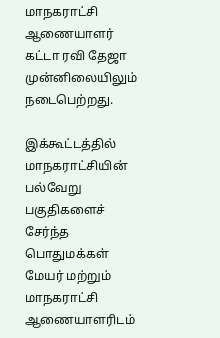மாநகராட்சி ஆணையாளர் கட்டா ரவி தேஜா முன்னிலையிலும் நடைபெற்றது.

இக்கூட்டத்தில் மாநகராட்சியின் பல்வேறு பகுதிகளைச் சேர்ந்த பொதுமக்கள் மேயர் மற்றும் மாநகராட்சி ஆணையாளரிடம்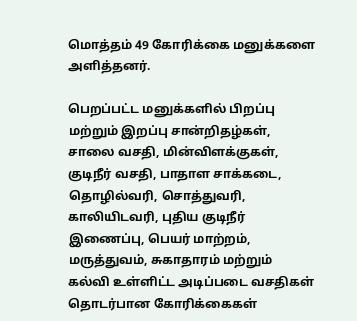மொத்தம் 49 கோரிக்கை மனுக்களை அளித்தனர்.

பெறப்பட்ட மனுக்களில் பிறப்பு மற்றும் இறப்பு சான்றிதழ்கள், சாலை வசதி, மின்விளக்குகள், குடிநீர் வசதி, பாதாள சாக்கடை, தொழில்வரி, சொத்துவரி, காலியிடவரி, புதிய குடிநீர் இணைப்பு, பெயர் மாற்றம், மருத்துவம், சுகாதாரம் மற்றும் கல்வி உள்ளிட்ட அடிப்படை வசதிகள் தொடர்பான கோரிக்கைகள்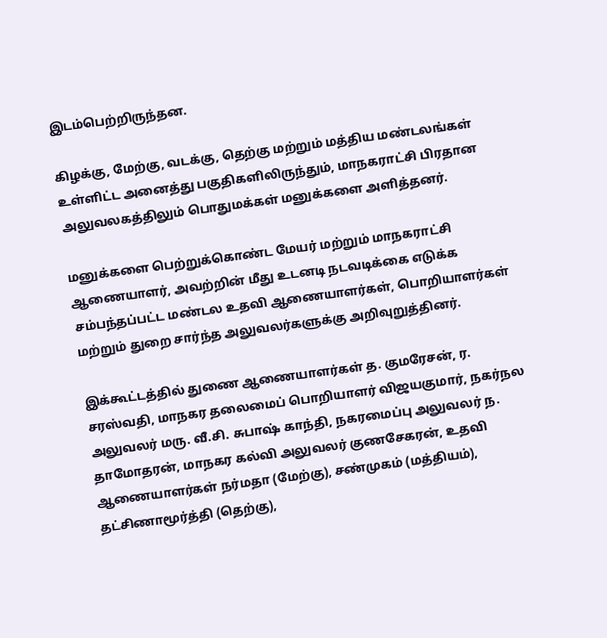இடம்பெற்றிருந்தன.

கிழக்கு, மேற்கு, வடக்கு, தெற்கு மற்றும் மத்திய மண்டலங்கள் உள்ளிட்ட அனைத்து பகுதிகளிலிருந்தும், மாநகராட்சி பிரதான அலுவலகத்திலும் பொதுமக்கள் மனுக்களை அளித்தனர்.

மனுக்களை பெற்றுக்கொண்ட மேயர் மற்றும் மாநகராட்சி ஆணையாளர், அவற்றின் மீது உடனடி நடவடிக்கை எடுக்க சம்பந்தப்பட்ட மண்டல உதவி ஆணையாளர்கள், பொறியாளர்கள் மற்றும் துறை சார்ந்த அலுவலர்களுக்கு அறிவுறுத்தினர்.

இக்கூட்டத்தில் துணை ஆணையாளர்கள் த. குமரேசன், ர. சரஸ்வதி, மாநகர தலைமைப் பொறியாளர் விஜயகுமார், நகர்நல அலுவலர் மரு. வீ.சி. சுபாஷ் காந்தி, நகரமைப்பு அலுவலர் ந. தாமோதரன், மாநகர கல்வி அலுவலர் குணசேகரன், உதவி ஆணையாளர்கள் நர்மதா (மேற்கு), சண்முகம் (மத்தியம்), தட்சிணாமூர்த்தி (தெற்கு),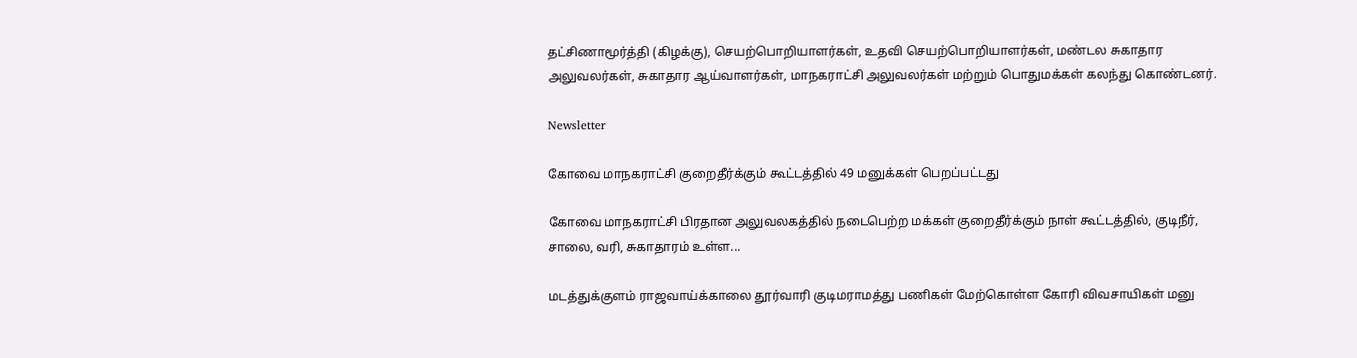தட்சிணாமூர்த்தி (கிழக்கு), செயற்பொறியாளர்கள், உதவி செயற்பொறியாளர்கள், மண்டல சுகாதார அலுவலர்கள், சுகாதார ஆய்வாளர்கள், மாநகராட்சி அலுவலர்கள் மற்றும் பொதுமக்கள் கலந்து கொண்டனர்.

Newsletter

கோவை மாநகராட்சி குறைதீர்க்கும் கூட்டத்தில் 49 மனுக்கள் பெறப்பட்டது

கோவை மாநகராட்சி பிரதான அலுவலகத்தில் நடைபெற்ற மக்கள் குறைதீர்க்கும் நாள் கூட்டத்தில், குடிநீர், சாலை, வரி, சுகாதாரம் உள்ள...

மடத்துக்குளம் ராஜவாய்க்காலை தூர்வாரி குடிமராமத்து பணிகள் மேற்கொள்ள கோரி விவசாயிகள் மனு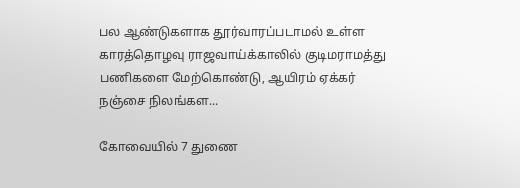பல ஆண்டுகளாக தூர்வாரப்படாமல் உள்ள காரத்தொழவு ராஜவாய்க்காலில் குடிமராமத்து பணிகளை மேற்கொண்டு, ஆயிரம் ஏக்கர் நஞ்சை நிலங்கள...

கோவையில் 7 துணை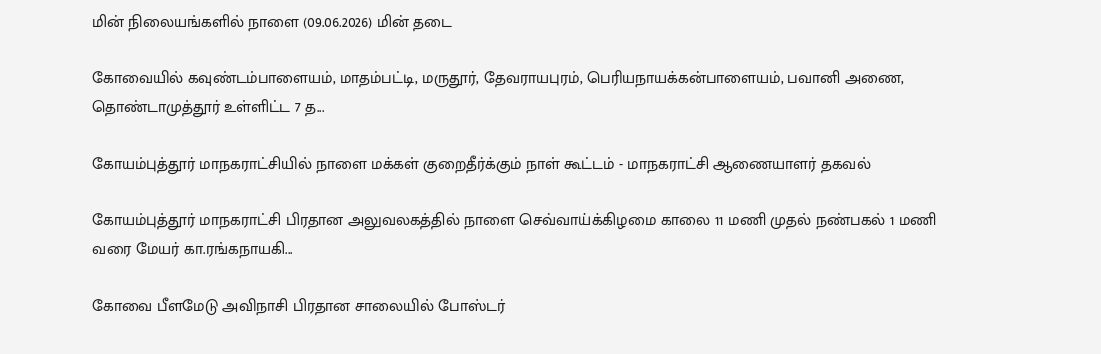மின் நிலையங்களில் நாளை (09.06.2026) மின் தடை

கோவையில் கவுண்டம்பாளையம், மாதம்பட்டி, மருதூர், தேவராயபுரம், பெரியநாயக்கன்பாளையம், பவானி அணை, தொண்டாமுத்தூர் உள்ளிட்ட 7 த...

கோயம்புத்தூர் மாநகராட்சியில் நாளை மக்கள் குறைதீர்க்கும் நாள் கூட்டம் - மாநகராட்சி ஆணையாளர் தகவல்

கோயம்புத்தூர் மாநகராட்சி பிரதான அலுவலகத்தில் நாளை செவ்வாய்க்கிழமை காலை 11 மணி முதல் நண்பகல் 1 மணி வரை மேயர் கா.ரங்கநாயகி...

கோவை பீளமேடு அவிநாசி பிரதான சாலையில் போஸ்டர்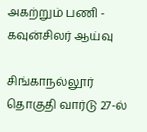அகற்றும் பணி - கவுன்சிலர் ஆய்வு

சிங்காநல்லூர் தொகுதி வார்டு 27-ல்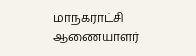மாநகராட்சி ஆணையாளர்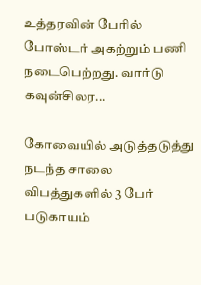உத்தரவின் பேரில் போஸ்டர் அகற்றும் பணி நடைபெற்றது. வார்டு கவுன்சிலர...

கோவையில் அடுத்தடுத்து நடந்த சாலை விபத்துகளில் 3 பேர் படுகாயம்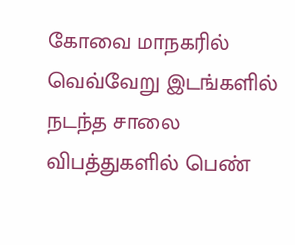கோவை மாநகரில் வெவ்வேறு இடங்களில் நடந்த சாலை விபத்துகளில் பெண்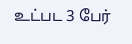உட்பட 3 பேர்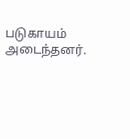படுகாயம் அடைந்தனர்.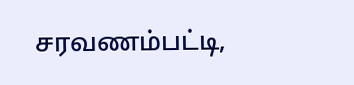சரவணம்பட்டி,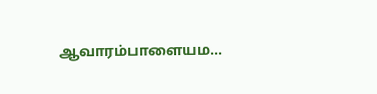ஆவாரம்பாளையம...